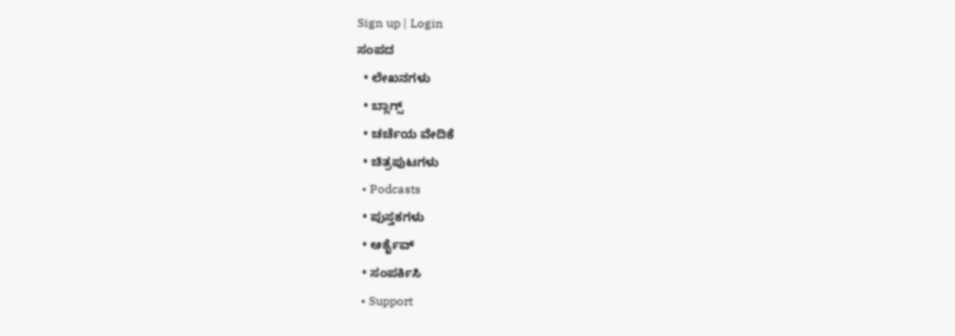Sign up | Login
ಸಂಪದ
  • ಲೇಖನಗಳು
  • ಬ್ಲಾಗ್ಸ್
  • ಚರ್ಚೆಯ ವೇದಿಕೆ
  • ಚಿತ್ರಪುಟಗಳು
  • Podcasts
  • ಪುಸ್ತಕಗಳು
  • ಆರ್ಕೈವ್
  • ಸಂಪರ್ಕಿಸಿ
  • Support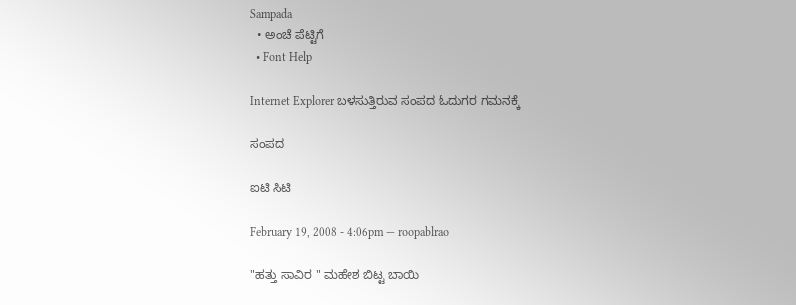Sampada
  • ಅಂಚೆ ಪೆಟ್ಟಿಗೆ
  • Font Help

Internet Explorer ಬಳಸುತ್ತಿರುವ ಸಂಪದ ಓದುಗರ ಗಮನಕ್ಕೆ

ಸಂಪದ

ಐಟಿ ಸಿಟಿ

February 19, 2008 - 4:06pm — roopablrao

"ಹತ್ತು ಸಾವಿರ " ಮಹೇಶ ಬಿಟ್ಟ ಬಾಯಿ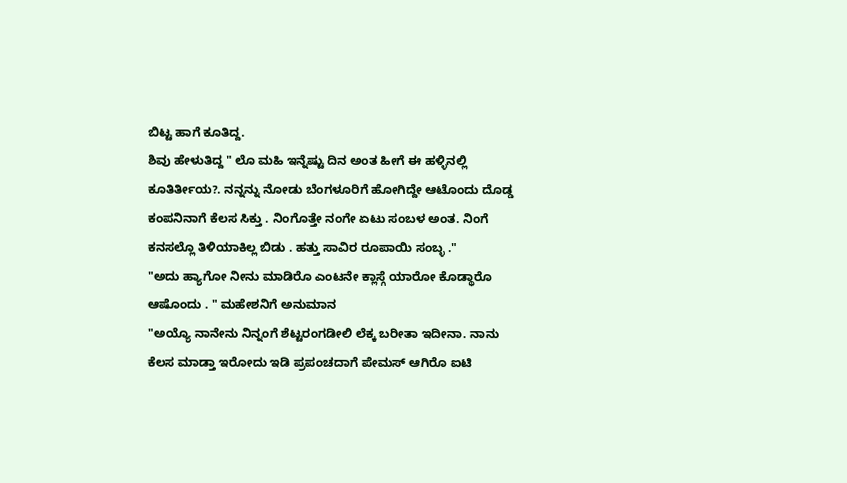ಬಿಟ್ಟ ಹಾಗೆ ಕೂತಿದ್ದ.
ಶಿವು ಹೇಳುತಿದ್ದ " ಲೊ ಮಹಿ ಇನ್ನೆಷ್ಟು ದಿನ ಅಂತ ಹೀಗೆ ಈ ಹಳ್ಳಿನಲ್ಲಿ ಕೂತಿರ್ತೀಯ?. ನನ್ನನ್ನು ನೋಡು ಬೆಂಗಳೂರಿಗೆ ಹೋಗಿದ್ದೇ ಆಟೊಂದು ದೊಡ್ಡ ಕಂಪನಿನಾಗೆ ಕೆಲಸ ಸಿಕ್ತು . ನಿಂಗೊತ್ತೇ ನಂಗೇ ಏಟು ಸಂಬಳ ಅಂತ. ನಿಂಗೆ ಕನಸಲ್ಲೊ ತಿಳಿಯಾಕಿಲ್ಲ ಬಿಡು . ಹತ್ತು ಸಾವಿರ ರೂಪಾಯಿ ಸಂಬ್ಳ ."
"ಅದು ಹ್ಯಾಗೋ ನೀನು ಮಾಡಿರೊ ಎಂಟನೇ ಕ್ಲಾಸ್ಗೆ ಯಾರೋ ಕೊಡ್ಥಾರೊ ಆಷೊಂದು . " ಮಹೇಶನಿಗೆ ಅನುಮಾನ
"ಅಯ್ಯೊ ನಾನೇನು ನಿನ್ನಂಗೆ ಶೆಟ್ಟರಂಗಡೀಲಿ ಲೆಕ್ಕ ಬರೀತಾ ಇದೀನಾ. ನಾನು ಕೆಲಸ ಮಾಡ್ತಾ ಇರೋದು ಇಡಿ ಪ್ರಪಂಚದಾಗೆ ಪೇಮಸ್ ಆಗಿರೊ ಐಟಿ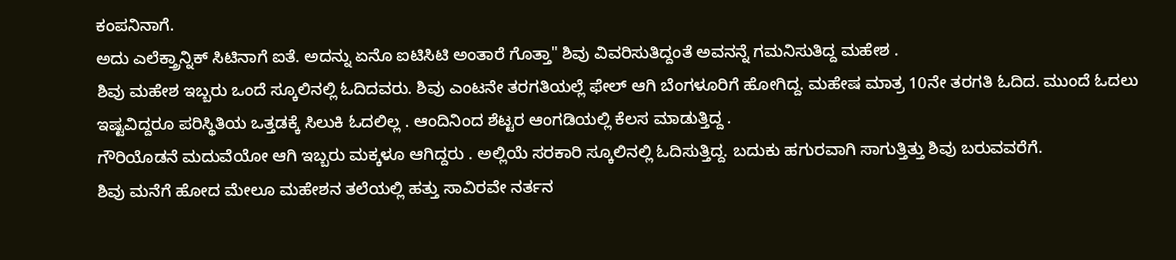ಕಂಪನಿನಾಗೆ.
ಅದು ಎಲೆಕ್ತ್ರಾನ್ನಿಕ್ ಸಿಟಿನಾಗೆ ಐತೆ. ಅದನ್ನು ಏನೊ ಐಟಿಸಿಟಿ ಅಂತಾರೆ ಗೊತ್ತಾ" ಶಿವು ವಿವರಿಸುತಿದ್ದಂತೆ ಅವನನ್ನೆ ಗಮನಿಸುತಿದ್ದ ಮಹೇಶ .
ಶಿವು ಮಹೇಶ ಇಬ್ಬರು ಒಂದೆ ಸ್ಕೂಲಿನಲ್ಲಿ ಓದಿದವರು. ಶಿವು ಎಂಟನೇ ತರಗತಿಯಲ್ಲೆ ಫೇಲ್ ಆಗಿ ಬೆಂಗಳೂರಿಗೆ ಹೋಗಿದ್ದ. ಮಹೇಷ ಮಾತ್ರ 10ನೇ ತರಗತಿ ಓದಿದ. ಮುಂದೆ ಓದಲು ಇಷ್ಟವಿದ್ದರೂ ಪರಿಸ್ಥಿತಿಯ ಒತ್ತಡಕ್ಕೆ ಸಿಲುಕಿ ಓದಲಿಲ್ಲ . ಆಂದಿನಿಂದ ಶೆಟ್ಟರ ಆಂಗಡಿಯಲ್ಲಿ ಕೆಲಸ ಮಾಡುತ್ತಿದ್ದ .
ಗೌರಿಯೊಡನೆ ಮದುವೆಯೋ ಆಗಿ ಇಬ್ಬರು ಮಕ್ಕಳೂ ಆಗಿದ್ದರು . ಅಲ್ಲಿಯೆ ಸರಕಾರಿ ಸ್ಕೂಲಿನಲ್ಲಿ ಓದಿಸುತ್ತಿದ್ದ. ಬದುಕು ಹಗುರವಾಗಿ ಸಾಗುತ್ತಿತ್ತು ಶಿವು ಬರುವವರೆಗೆ.
ಶಿವು ಮನೆಗೆ ಹೋದ ಮೇಲೂ ಮಹೇಶನ ತಲೆಯಲ್ಲಿ ಹತ್ತು ಸಾವಿರವೇ ನರ್ತನ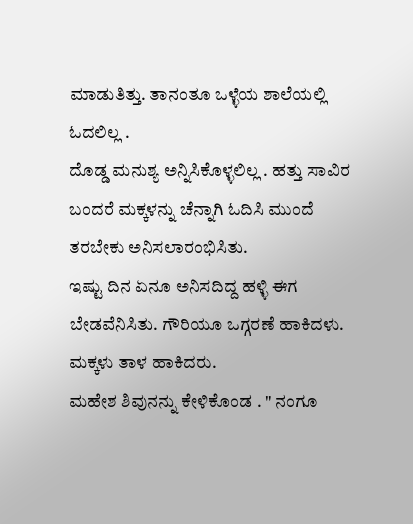ಮಾಡುತಿತ್ತು. ತಾನಂತೂ ಒಳ್ಳೆಯ ಶಾಲೆಯಲ್ಲಿ ಓದಲಿಲ್ಲ .
ದೊಡ್ಡ ಮನುಶ್ಯ ಅನ್ನಿಸಿಕೊಳ್ಳಲಿಲ್ಲ . ಹತ್ತು ಸಾವಿರ ಬಂದರೆ ಮಕ್ಕಳನ್ನು ಚೆನ್ನಾಗಿ ಓದಿಸಿ ಮುಂದೆ ತರಬೇಕು ಅನಿಸಲಾರಂಭಿಸಿತು.
ಇಷ್ಟು ದಿನ ಏನೂ ಅನಿಸದಿದ್ದ ಹಳ್ಳಿ ಈಗ ಬೇಡವೆನಿಸಿತು. ಗೌರಿಯೂ ಒಗ್ಗರಣೆ ಹಾಕಿದಳು. ಮಕ್ಕಳು ತಾಳ ಹಾಕಿದರು.
ಮಹೇಶ ಶಿವುನನ್ನು ಕೇಳಿಕೊಂಡ . " ನಂಗೂ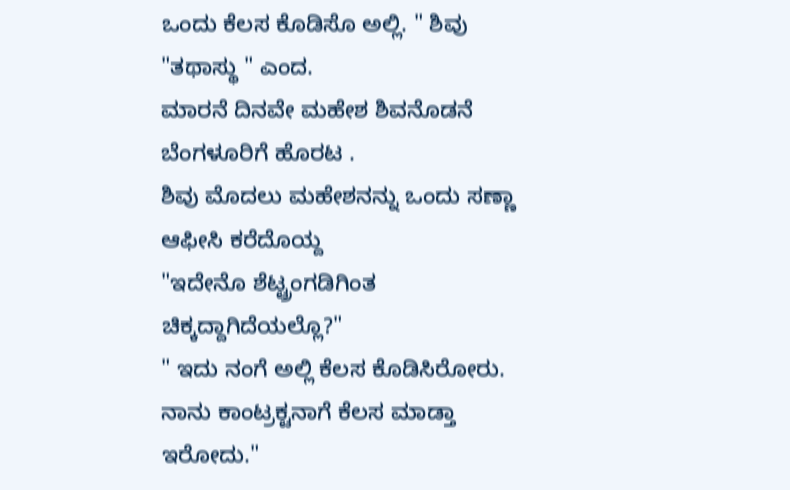ಒಂದು ಕೆಲಸ ಕೊಡಿಸೊ ಅಲ್ಲಿ. " ಶಿವು "ತಥಾಸ್ಥು " ಎಂದ.
ಮಾರನೆ ದಿನವೇ ಮಹೇಶ ಶಿವನೊಡನೆ ಬೆಂಗಳೂರಿಗೆ ಹೊರಟ .
ಶಿವು ಮೊದಲು ಮಹೇಶನನ್ನು ಒಂದು ಸಣ್ಣಾ ಆಫೀಸಿ ಕರೆದೊಯ್ದ
"ಇದೇನೊ ಶೆಟ್ಟ್ರಂಗಡಿಗಿಂತ ಚಿಕ್ಕದ್ದಾಗಿದೆಯಲ್ಲೊ?"
" ಇದು ನಂಗೆ ಅಲ್ಲಿ ಕೆಲಸ ಕೊಡಿಸಿರೋರು. ನಾನು ಕಾಂಟ್ರಕ್ಟನಾಗೆ ಕೆಲಸ ಮಾಡ್ತಾ ಇರೋದು."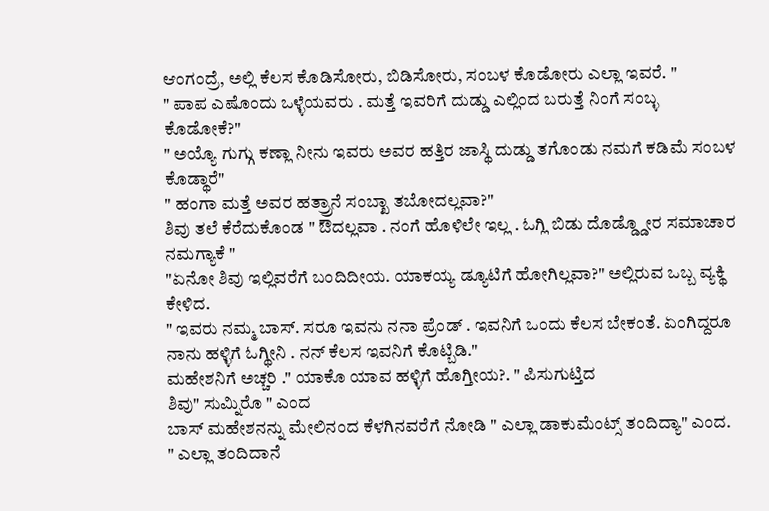ಆಂಗಂದ್ರೆ, ಅಲ್ಲಿ ಕೆಲಸ ಕೊಡಿಸೋರು, ಬಿಡಿಸೋರು, ಸಂಬಳ ಕೊಡೋರು ಎಲ್ಲಾ ಇವರೆ. "
" ಪಾಪ ಎಷೊಂದು ಒಳ್ಳೆಯವರು . ಮತ್ತೆ ಇವರಿಗೆ ದುಡ್ಡು ಎಲ್ಲಿಂದ ಬರುತ್ತೆ ನಿಂಗೆ ಸಂಬ್ಳ ಕೊಡೋಕೆ?"
" ಅಯ್ಯೊ ಗುಗ್ಗು ಕಣ್ಲಾ ನೀನು ಇವರು ಅವರ ಹತ್ತಿರ ಜಾಸ್ಥಿ ದುಡ್ಡು ತಗೊಂಡು ನಮಗೆ ಕಡಿಮೆ ಸಂಬಳ ಕೊಡ್ಥಾರೆ"
" ಹಂಗಾ ಮತ್ತೆ ಅವರ ಹತ್ರ್ರಾನೆ ಸಂಬ್ಖಾ ತಬೋದಲ್ಲವಾ?"
ಶಿವು ತಲೆ ಕೆರೆದುಕೊಂಡ " ಔದಲ್ಲವಾ . ನಂಗೆ ಹೊಳಿಲೇ ಇಲ್ಲ . ಓಗ್ಲಿ ಬಿಡು ದೊಡ್ಡ್ಡೋರ ಸಮಾಚಾರ ನಮಗ್ಯಾಕೆ "
"ಏನೋ ಶಿವು ಇಲ್ಲಿವರೆಗೆ ಬಂದಿದೀಯ. ಯಾಕಯ್ಯ ಡ್ಯೂಟಿಗೆ ಹೋಗಿಲ್ಲವಾ?" ಅಲ್ಲಿರುವ ಒಬ್ಬ ವ್ಯಕ್ಥಿ ಕೇಳಿದ.
" ಇವರು ನಮ್ಮ ಬಾಸ್. ಸರೂ ಇವನು ನನಾ ಪ್ರೆಂಡ್ . ಇವನಿಗೆ ಒಂದು ಕೆಲಸ ಬೇಕಂತೆ. ಏಂಗಿದ್ದರೂ ನಾನು ಹಳ್ಳಿಗೆ ಓಗ್ಥೀನಿ . ನನ್ ಕೆಲಸ ಇವನಿಗೆ ಕೊಟ್ಬಿಡಿ."
ಮಹೇಶನಿಗೆ ಅಚ್ಚರಿ ." ಯಾಕೊ ಯಾವ ಹಳ್ಳಿಗೆ ಹೊಗ್ತೀಯ?. " ಪಿಸುಗುಟ್ತಿದ
ಶಿವು" ಸುಮ್ನಿರೊ " ಎಂದ
ಬಾಸ್ ಮಹೇಶನನ್ನು ಮೇಲಿನಂದ ಕೆಳಗಿನವರೆಗೆ ನೋಡಿ " ಎಲ್ಲಾ ಡಾಕುಮೆಂಟ್ಸ್ ತಂದಿದ್ಯಾ" ಎಂದ.
" ಎಲ್ಲಾ ತಂದಿದಾನೆ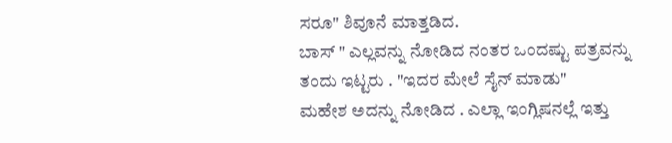ಸರೂ" ಶಿವೂನೆ ಮಾತ್ತಡಿದ.
ಬಾಸ್ " ಎಲ್ಲವನ್ನು ನೋಡಿದ ನಂತರ ಒಂದಷ್ಟು ಪತ್ರವನ್ನು ತಂದು ಇಟ್ಟರು . "ಇದರ ಮೇಲೆ ಸೈನ್ ಮಾಡು"
ಮಹೇಶ ಅದನ್ನು ನೋಡಿದ . ಎಲ್ಲಾ ಇಂಗ್ಲಿಷನಲ್ಲೆ ಇತ್ತು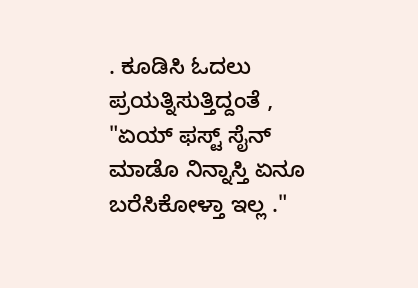. ಕೂಡಿಸಿ ಓದಲು ಪ್ರಯತ್ನಿಸುತ್ತಿದ್ದಂತೆ , "ಏಯ್ ಫಸ್ಟ್ ಸೈನ್ ಮಾಡೊ ನಿನ್ನಾಸ್ತಿ ಏನೂ ಬರೆಸಿಕೋಳ್ತಾ ಇಲ್ಲ ."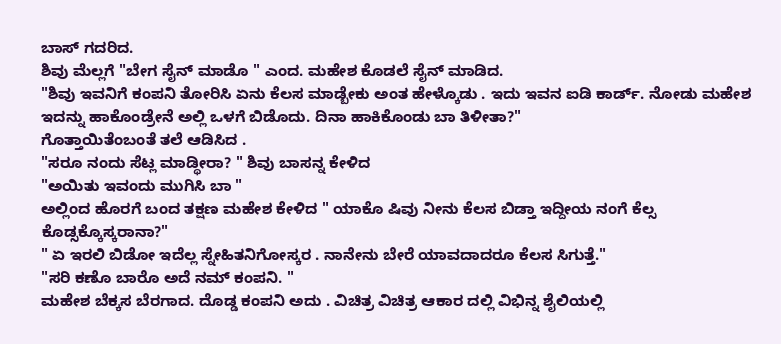ಬಾಸ್ ಗದರಿದ.
ಶಿವು ಮೆಲ್ಲಗೆ "ಬೇಗ ಸೈನ್ ಮಾಡೊ " ಎಂದ. ಮಹೇಶ ಕೊಡಲೆ ಸೈನ್ ಮಾಡಿದ.
"ಶಿವು ಇವನಿಗೆ ಕಂಪನಿ ತೋರಿಸಿ ಏನು ಕೆಲಸ ಮಾಡ್ಬೇಕು ಅಂತ ಹೇಳ್ಕೊಡು . ಇದು ಇವನ ಐಡಿ ಕಾರ್ಡ್. ನೋಡು ಮಹೇಶ ಇದನ್ನು ಹಾಕೊಂಡ್ರೇನೆ ಅಲ್ಲಿ ಒಳಗೆ ಬಿಡೊದು. ದಿನಾ ಹಾಕಿಕೊಂಡು ಬಾ ತಿಳೀತಾ?"
ಗೊತ್ತಾಯಿತೆಂಬಂತೆ ತಲೆ ಆಡಿಸಿದ .
"ಸರೂ ನಂದು ಸೆಟ್ಲ ಮಾಡ್ಥೀರಾ? " ಶಿವು ಬಾಸನ್ನ ಕೇಳಿದ
"ಅಯಿತು ಇವಂದು ಮುಗಿಸಿ ಬಾ "
ಅಲ್ಲಿಂದ ಹೊರಗೆ ಬಂದ ತಕ್ಷಣ ಮಹೇಶ ಕೇಳಿದ " ಯಾಕೊ ಷಿವು ನೀನು ಕೆಲಸ ಬಿಡ್ತಾ ಇದ್ದೀಯ ನಂಗೆ ಕೆಲ್ಸ ಕೊಡ್ಸಕ್ಕೊಸ್ಕರಾನಾ?"
" ಏ ಇರಲಿ ಬಿಡೋ ಇದೆಲ್ಲ ಸ್ನೇಹಿತನಿಗೋಸ್ಕರ . ನಾನೇನು ಬೇರೆ ಯಾವದಾದರೂ ಕೆಲಸ ಸಿಗುತ್ತೆ."
"ಸರಿ ಕಣೊ ಬಾರೊ ಅದೆ ನಮ್ ಕಂಪನಿ. "
ಮಹೇಶ ಬೆಕ್ಕಸ ಬೆರಗಾದ. ದೊಡ್ಡ ಕಂಪನಿ ಅದು . ವಿಚಿತ್ರ ವಿಚಿತ್ರ ಆಕಾರ ದಲ್ಲಿ ವಿಭಿನ್ನ ಶೈಲಿಯಲ್ಲಿ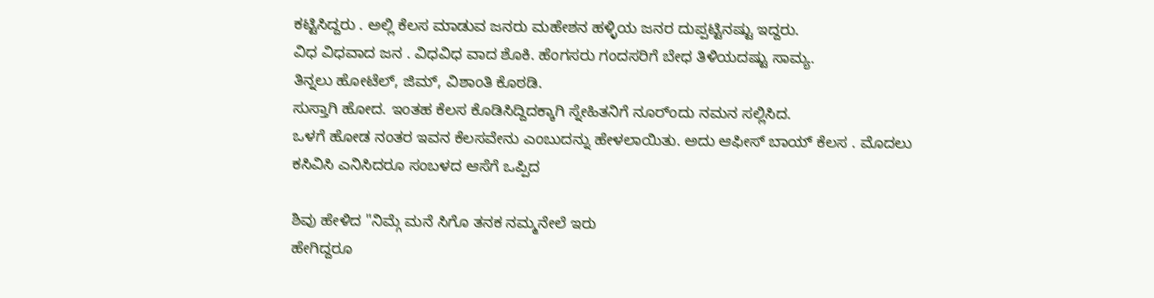ಕಟ್ಟಿಸಿದ್ದರು . ಅಲ್ಲಿ ಕೆಲಸ ಮಾಡುವ ಜನರು ಮಹೇಶನ ಹಳ್ಳಿಯ ಜನರ ದುಪ್ಪಟ್ಟಿನಷ್ಟು ಇದ್ದರು.
ವಿಧ ವಿಧವಾದ ಜನ . ವಿಧವಿಧ ವಾದ ಶೊಕಿ. ಹೆಂಗಸರು ಗಂದಸರಿಗೆ ಬೇಧ ತಿಳಿಯದಷ್ಟು ಸಾಮ್ಯ.
ತಿನ್ನಲು ಹೋಟೆಲ್, ಜಿಮ್, ವಿಶಾಂತಿ ಕೊಠಡಿ.
ಸುಸ್ತಾಗಿ ಹೋದ. ಇಂತಹ ಕೆಲಸ ಕೊಡಿಸಿದ್ದಿದಕ್ಕಾಗಿ ಸ್ನೇಹಿತನಿಗೆ ನೂರ್ಂದು ನಮನ ಸಲ್ಲಿಸಿದ.
ಒಳಗೆ ಹೋಡ ನಂತರ ಇವನ ಕೆಲಸವೇನು ಎಂಬುದನ್ನು ಹೇಳಲಾಯಿತು. ಅದು ಆಫೀಸ್ ಬಾಯ್ ಕೆಲಸ . ಮೊದಲು ಕಸಿವಿಸಿ ಎನಿಸಿದರೂ ಸಂಬಳದ ಆಸೆಗೆ ಒಪ್ಪಿದ

ಶಿವು ಹೇಳಿದ "ನಿಮ್ಗೆ ಮನೆ ಸಿಗೊ ತನಕ ನಮ್ಮನೇಲೆ ಇರು
ಹೇಗಿದ್ದರೂ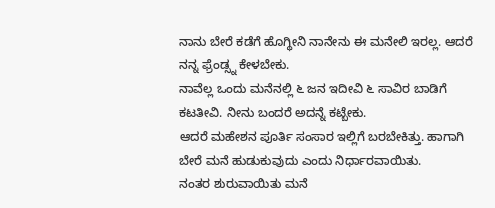ನಾನು ಬೇರೆ ಕಡೆಗೆ ಹೊಗ್ಥೀನಿ ನಾನೇನು ಈ ಮನೇಲಿ ಇರಲ್ಲ. ಆದರೆ ನನ್ನ ಫ್ರೆಂಡ್ಸ್ನ ಕೇಳಬೇಕು.
ನಾವೆಲ್ಲ ಒಂದು ಮನೆನಲ್ಲಿ ೬ ಜನ ಇದೀವಿ ೬ ಸಾವಿರ ಬಾಡಿಗೆ ಕಟತೀವಿ. ನೀನು ಬಂದರೆ ಅದನ್ನೆ ಕಟ್ಬೇಕು.
ಆದರೆ ಮಹೇಶನ ಪೂರ್ತಿ ಸಂಸಾರ ಇಲ್ಲಿಗೆ ಬರಬೇಕಿತ್ತು. ಹಾಗಾಗಿ ಬೇರೆ ಮನೆ ಹುಡುಕುವುದು ಎಂದು ನಿರ್ಧಾರವಾಯಿತು.
ನಂತರ ಶುರುವಾಯಿತು ಮನೆ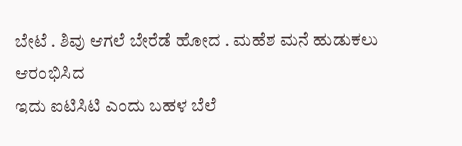ಬೇಟೆ . ಶಿವು ಆಗಲೆ ಬೇರೆಡೆ ಹೋದ . ಮಹೆಶ ಮನೆ ಹುಡುಕಲು ಆರಂಭಿಸಿದ
ಇದು ಐಟಿಸಿಟಿ ಎಂದು ಬಹಳ ಬೆಲೆ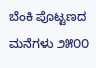ಬೆಂಕಿ ಪೊಟ್ಟಣದ ಮನೆಗಳು ೨೫೦೦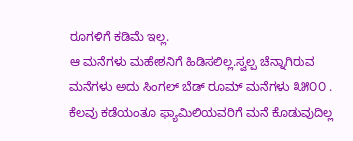ರೂಗಳಿಗೆ ಕಡಿಮೆ ಇಲ್ಲ.
ಆ ಮನೆಗಳು ಮಹೇಶನಿಗೆ ಹಿಡಿಸಲಿಲ್ಲ.ಸ್ವಲ್ಪ ಚೆನ್ನಾಗಿರುವ ಮನೆಗಳು ಅದು ಸಿಂಗಲ್ ಬೆಡ್ ರೂಮ್ ಮನೆಗಳು ೩೫೦೦ .
ಕೆಲವು ಕಡೆಯಂತೂ ಫ್ಯಾಮಿಲಿಯವರಿಗೆ ಮನೆ ಕೊಡುವುದಿಲ್ಲ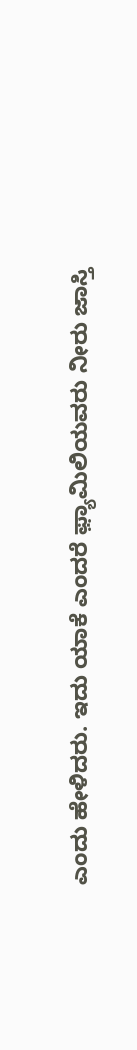ಎಂದು ಹೇಳಿದರು. ಇದು ಯಾಕೆ ಎಂದರೆ ಫ಼್ಯಾಮಿಲಿಯವರು ನೀರು ಜಾಸ್ತಿ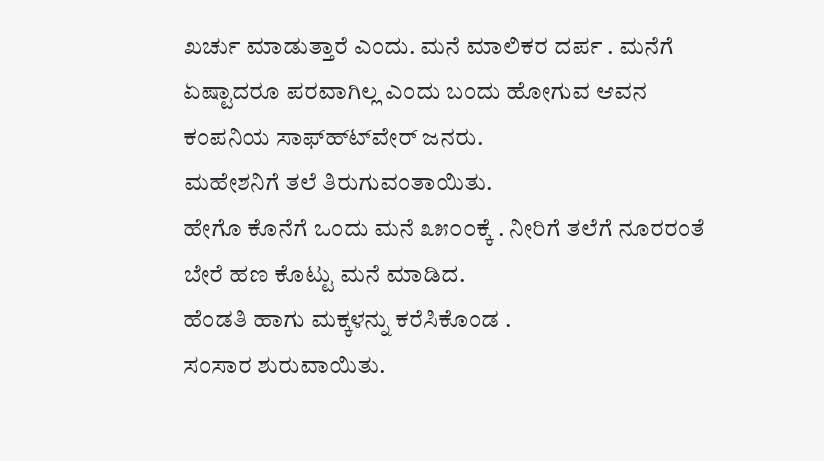ಖರ್ಚು ಮಾಡುತ್ತಾರೆ ಎಂದು. ಮನೆ ಮಾಲಿಕರ ದರ್ಪ . ಮನೆಗೆ ಏಷ್ಟಾದರೂ ಪರವಾಗಿಲ್ಲ ಎಂದು ಬಂದು ಹೋಗುವ ಆವನ ಕಂಪನಿಯ ಸಾಫ್ಹ್ಟ್‍ವೇರ್ ಜನರು.
ಮಹೇಶನಿಗೆ ತಲೆ ತಿರುಗುವಂತಾಯಿತು.
ಹೇಗೊ ಕೊನೆಗೆ ಒಂದು ಮನೆ ೩೫೦೦ಕ್ಕೆ . ನೀರಿಗೆ ತಲೆಗೆ ನೂರರಂತೆ ಬೇರೆ ಹಣ ಕೊಟ್ಟು ಮನೆ ಮಾಡಿದ.
ಹೆಂಡತಿ ಹಾಗು ಮಕ್ಕಳನ್ನು ಕರೆಸಿಕೊಂಡ .
ಸಂಸಾರ ಶುರುವಾಯಿತು.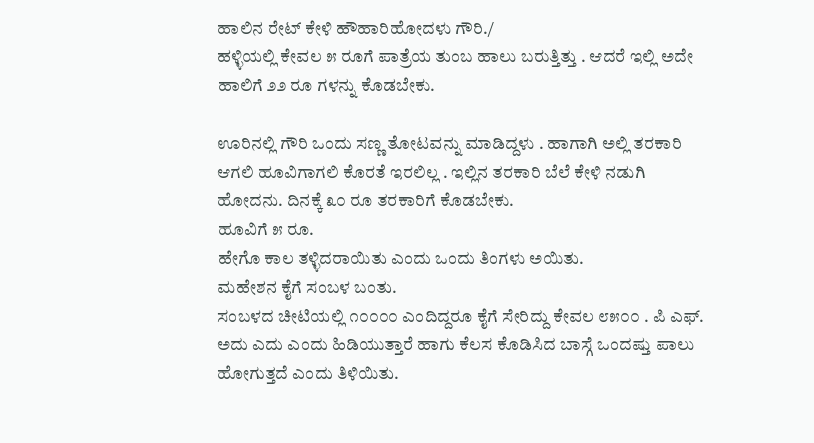ಹಾಲಿನ ರೇಟ್ ಕೇಳಿ ಹೌಹಾರಿಹೋದಳು ಗೌರಿ./
ಹಳ್ಳಿಯಲ್ಲಿ ಕೇವಲ ೫ ರೂಗೆ ಪಾತ್ರೆಯ ತುಂಬ ಹಾಲು ಬರುತ್ತಿತ್ತು . ಆದರೆ ಇಲ್ಲಿ ಅದೇ ಹಾಲಿಗೆ ೨೨ ರೂ ಗಳನ್ನು ಕೊಡಬೇಕು.

ಊರಿನಲ್ಲಿ ಗೌರಿ ಒಂದು ಸಣ್ಣ ತೋಟವನ್ನು ಮಾಡಿದ್ದಳು . ಹಾಗಾಗಿ ಅಲ್ಲಿ ತರಕಾರಿ ಆಗಲಿ ಹೂವಿಗಾಗಲಿ ಕೊರತೆ ಇರಲಿಲ್ಲ . ಇಲ್ಲಿನ ತರಕಾರಿ ಬೆಲೆ ಕೇಳಿ ನಡುಗಿ ಹೋದನು. ದಿನಕ್ಕೆ ೩೦ ರೂ ತರಕಾರಿಗೆ ಕೊಡಬೇಕು.
ಹೂವಿಗೆ ೫ ರೂ.
ಹೇಗೊ ಕಾಲ ತಳ್ಳಿದರಾಯಿತು ಎಂದು ಒಂದು ತಿಂಗಳು ಅಯಿತು.
ಮಹೇಶನ ಕೈಗೆ ಸಂಬಳ ಬಂತು.
ಸಂಬಳದ ಚೀಟಿಯಲ್ಲಿ ೧೦೦೦೦ ಎಂದಿದ್ದರೂ ಕೈಗೆ ಸೇರಿದ್ದು ಕೇವಲ ೮೫೦೦ . ಪಿ ಎಫ್. ಅದು ಎದು ಎಂದು ಹಿಡಿಯುತ್ತಾರೆ ಹಾಗು ಕೆಲಸ ಕೊಡಿಸಿದ ಬಾಸ್ಗೆ ಒಂದಷ್ತು ಪಾಲು ಹೋಗುತ್ತದೆ ಎಂದು ತಿಳಿಯಿತು.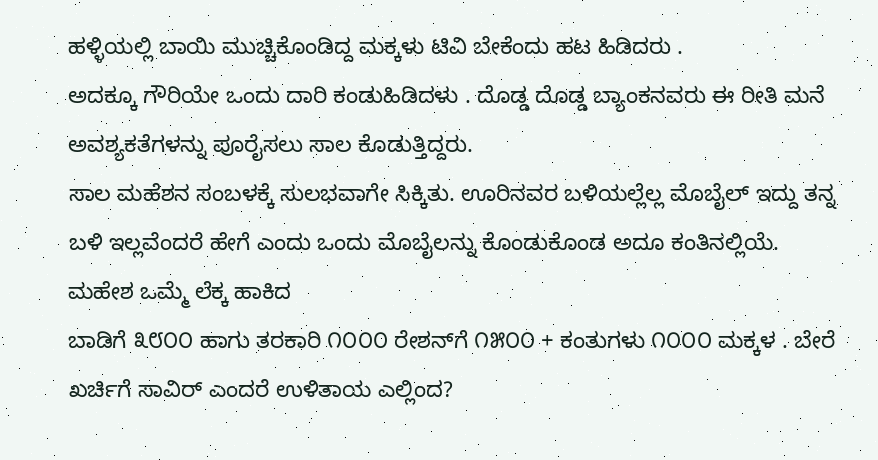ಹಳ್ಳಿಯಲ್ಲಿ ಬಾಯಿ ಮುಚ್ಚಿಕೊಂಡಿದ್ದ ಮಕ್ಕಳು ಟಿವಿ ಬೇಕೆಂದು ಹಟ ಹಿಡಿದರು .
ಅದಕ್ಕೂ ಗೌರಿಯೇ ಒಂದು ದಾರಿ ಕಂಡುಹಿಡಿದಳು . ದೊಡ್ಡ ದೊಡ್ಡ ಬ್ಯಾಂಕನವರು ಈ ರೀತಿ ಮನೆ ಅವಶ್ಯಕತೆಗಳನ್ನು ಪೂರೈಸಲು ಸಾಲ ಕೊಡುತ್ತಿದ್ದರು.
ಸಾಲ ಮಹೆಶನ ಸಂಬಳಕ್ಕೆ ಸುಲಭವಾಗೇ ಸಿಕ್ಕಿತು. ಊರಿನವರ ಬಳಿಯಲ್ಲೆಲ್ಲ ಮೊಬೈಲ್ ಇದ್ದು ತನ್ನ ಬಳಿ ಇಲ್ಲವೆಂದರೆ ಹೇಗೆ ಎಂದು ಒಂದು ಮೊಬೈಲನ್ನು ಕೊಂಡುಕೊಂಡ ಅದೂ ಕಂತಿನಲ್ಲಿಯೆ.
ಮಹೇಶ ಒಮ್ಮೆ ಲೆಕ್ಕ ಹಾಕಿದ
ಬಾಡಿಗೆ ೩೮೦೦ ಹಾಗು ತರಕಾರಿ ೧೦೦೦ ರೇಶನ್‍ಗೆ ೧೫೦೦ + ಕಂತುಗಳು ೧೦೦೦ ಮಕ್ಕಳ . ಬೇರೆ ಖರ್ಚಿಗೆ ಸಾವಿರ್ ಎಂದರೆ ಉಳಿತಾಯ ಎಲ್ಲಿಂದ?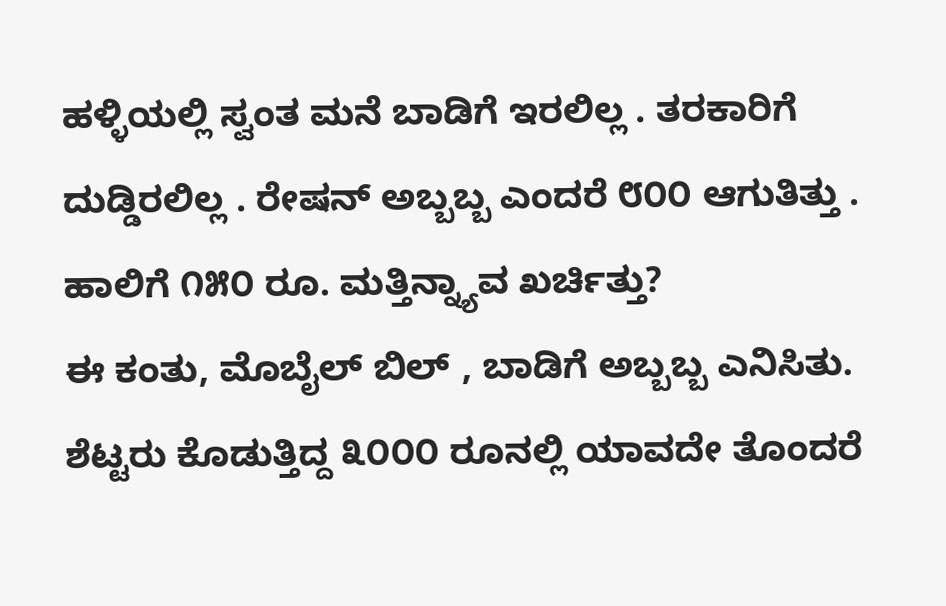ಹಳ್ಳಿಯಲ್ಲಿ ಸ್ವಂತ ಮನೆ ಬಾಡಿಗೆ ಇರಲಿಲ್ಲ . ತರಕಾರಿಗೆ ದುಡ್ಡಿರಲಿಲ್ಲ . ರೇಷನ್‍ ಅಬ್ಬಬ್ಬ ಎಂದರೆ ೮೦೦ ಆಗುತಿತ್ತು . ಹಾಲಿಗೆ ೧೫೦ ರೂ. ಮತ್ತಿನ್ನ್ಯಾವ ಖರ್ಚಿತ್ತು?
ಈ ಕಂತು, ಮೊಬೈಲ್ ಬಿಲ್ , ಬಾಡಿಗೆ ಅಬ್ಬಬ್ಬ ಎನಿಸಿತು.
ಶೆಟ್ಟರು ಕೊಡುತ್ತಿದ್ದ ೩೦೦೦ ರೂನಲ್ಲಿ ಯಾವದೇ ತೊಂದರೆ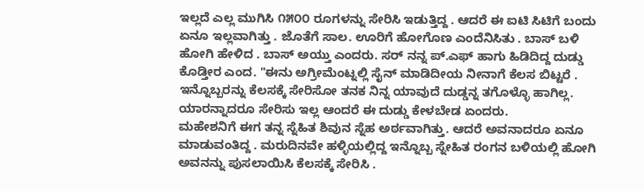ಇಲ್ಲದೆ ಎಲ್ಲ ಮುಗಿಸಿ ೧೫೦೦ ರೂಗಳನ್ನು ಸೇರಿಸಿ ಇಡುತ್ತಿದ್ದ . ಆದರೆ ಈ ಐಟಿ ಸಿಟಿಗೆ ಬಂದು ಏನೂ ಇಲ್ಲವಾಗಿತ್ತು . ಜೊತೆಗೆ ಸಾಲ. ಊರಿಗೆ ಹೋಗೊಣ ಎಂದೆನಿಸಿತು . ಬಾಸ್ ಬಳಿ ಹೋಗಿ ಹೇಳಿದ . ಬಾಸ್ ಅಯ್ತು ಎಂದರು. ಸರ್ ನನ್ನ ಪ್.ಎಫ್ ಹಾಗು ಹಿಡಿದಿದ್ದ ದುಡ್ಡು ಕೊಡ್ತೀರ ಎಂದ. "ಈನು ಅಗ್ರೀಮೆಂಟ್ನಲ್ಲಿ ಸೈನ್ ಮಾಡಿದೀಯ ನೀನಾಗೆ ಕೆಲಸ ಬಿಟ್ಟರೆ . ಇನ್ನೊಬ್ಬರನ್ನು ಕೆಲಸಕ್ಕೆ ಸೇರಿಸೋ ತನಕ ನಿನ್ನ ಯಾವುದೆ ದುಡ್ಡನ್ನ ತಗೊಳ್ಳೊ ಹಾಗಿಲ್ಲ. ಯಾರನ್ನಾದರೂ ಸೇರಿಸು ಇಲ್ಲ ಆಂದರೆ ಈ ದುಡ್ಡು ಕೇಳಬೇಡ ಏಂದರು.
ಮಹೇಶನಿಗೆ ಈಗ ತನ್ನ ಸ್ನೆಹಿತ ಶಿವುನ ಸ್ನೆಹ ಅರ್ಠವಾಗಿತ್ತು. ಆದರೆ ಅವನಾದರೂ ಏನೂ ಮಾಡುವಂತಿದ್ದ . ಮರುದಿನವೇ ಹಳ್ಳಿಯಲ್ಲಿದ್ದ ಇನ್ನೊಬ್ಬ ಸ್ನೇಹಿತ ರಂಗನ ಬಳಿಯಲ್ಲಿ ಹೋಗಿ ಅವನನ್ನು ಪುಸಲಾಯಿಸಿ ಕೆಲಸಕ್ಕೆ ಸೇರಿಸಿ .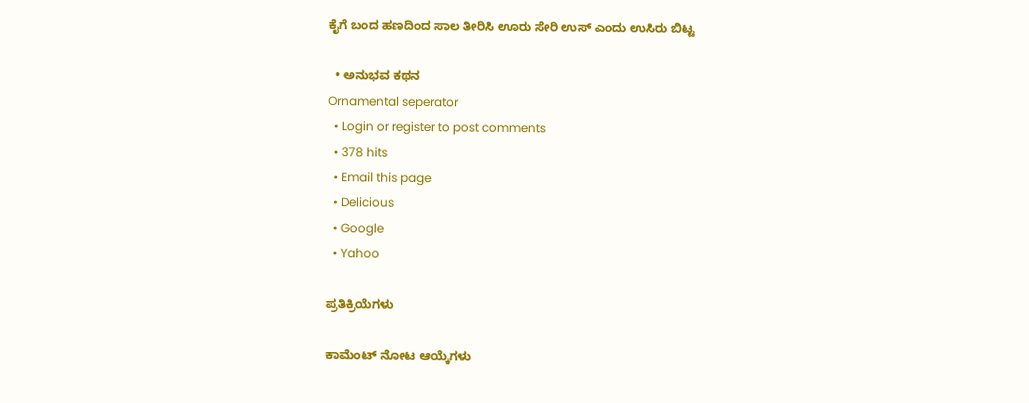ಕೈಗೆ ಬಂದ ಹಣದಿಂದ ಸಾಲ ತೀರಿಸಿ ಊರು ಸೇರಿ ಉಸ್ ಎಂದು ಉಸಿರು ಬಿಟ್ಟ

  • ಅನುಭವ ಕಥನ
Ornamental seperator
  • Login or register to post comments
  • 378 hits
  • Email this page
  • Delicious
  • Google
  • Yahoo

ಪ್ರತಿಕ್ರಿಯೆಗಳು

ಕಾಮೆಂಟ್ ನೋಟ ಆಯ್ಕೆಗಳು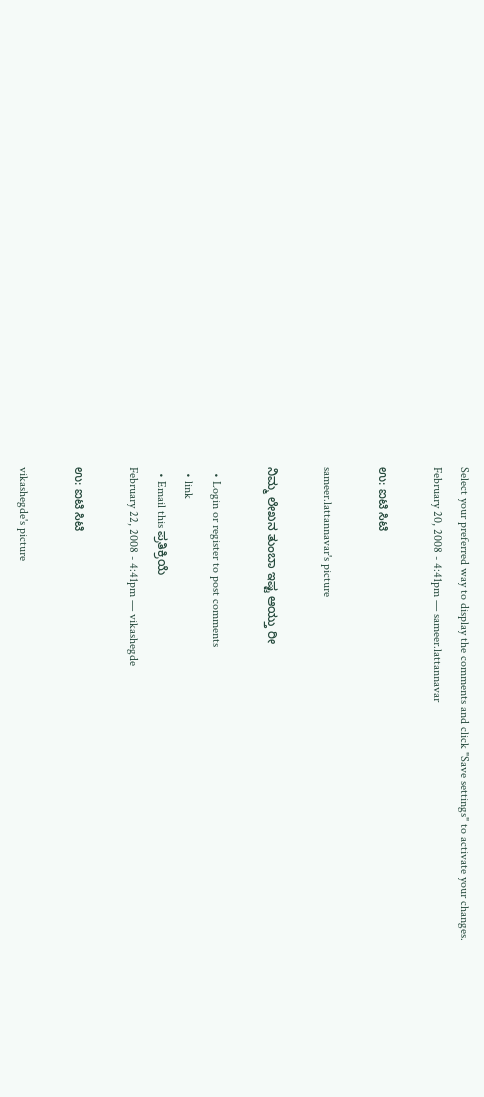Select your preferred way to display the comments and click "Save settings" to activate your changes.
February 20, 2008 - 4:41pm — sameer.lattannavar

ಉ: ಐಟಿ ಸಿಟಿ

sameer.lattannavar's picture

ನಿಮ್ಮ ಲೇಖನ ತುಂಬಾ ಇಷ್ಟ ಆಯ್ತು ರೀ

  • Login or register to post comments
  • link
  • Email this ಪ್ರತಿಕ್ರಿಯೆ
February 22, 2008 - 4:41pm — vikashegde

ಉ: ಐಟಿ ಸಿಟಿ

vikashegde's picture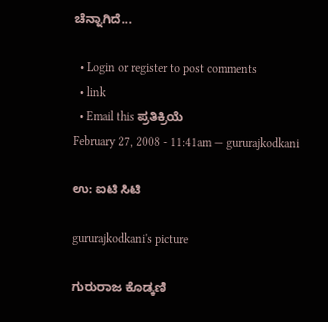ಚೆನ್ನಾಗಿದೆ...

  • Login or register to post comments
  • link
  • Email this ಪ್ರತಿಕ್ರಿಯೆ
February 27, 2008 - 11:41am — gururajkodkani

ಉ: ಐಟಿ ಸಿಟಿ

gururajkodkani's picture

ಗುರುರಾಜ ಕೊಡ್ಕಣಿ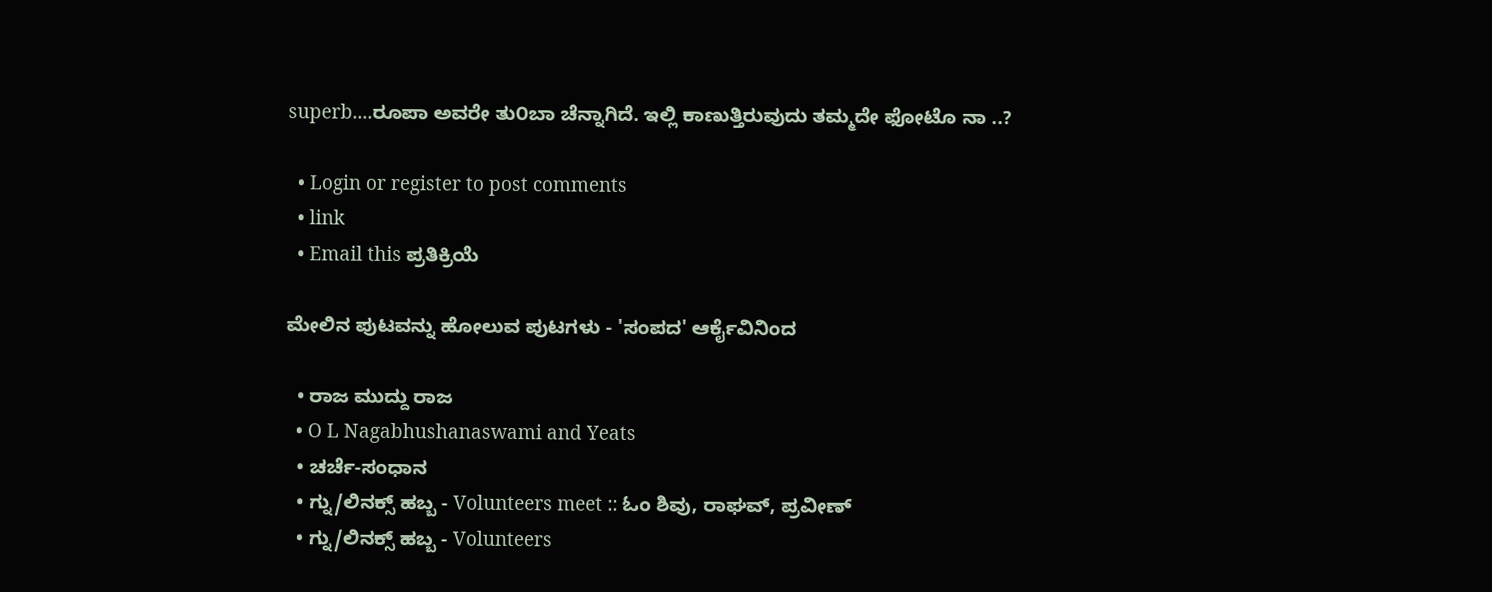superb....ರೂಪಾ ಅವರೇ ತು೦ಬಾ ಚೆನ್ನಾಗಿದೆ. ಇಲ್ಲಿ ಕಾಣುತ್ತಿರುವುದು ತಮ್ಮದೇ ಫೋಟೊ ನಾ ..?

  • Login or register to post comments
  • link
  • Email this ಪ್ರತಿಕ್ರಿಯೆ

ಮೇಲಿನ ಪುಟವನ್ನು ಹೋಲುವ ಪುಟಗಳು - 'ಸಂಪದ' ಆರ್ಕೈವಿನಿಂದ

  • ರಾಜ ಮುದ್ದು ರಾಜ
  • O L Nagabhushanaswami and Yeats
  • ಚರ್ಚೆ-ಸಂಧಾನ
  • ಗ್ನು/ಲಿನಕ್ಸ್ ಹಬ್ಬ - Volunteers meet :: ಓಂ ಶಿವು, ರಾಘವ್, ಪ್ರವೀಣ್
  • ಗ್ನು/ಲಿನಕ್ಸ್ ಹಬ್ಬ - Volunteers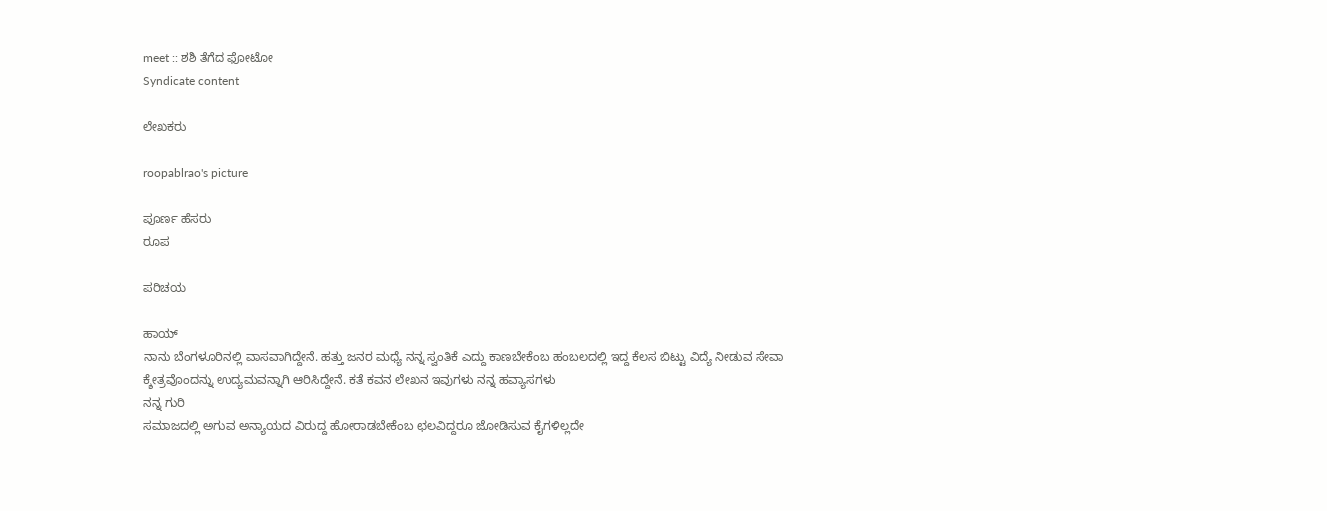meet :: ಶಶಿ ತೆಗೆದ ಫೋಟೋ
Syndicate content

ಲೇಖಕರು

roopablrao's picture

ಪೂರ್ಣ ಹೆಸರು
ರೂಪ

ಪರಿಚಯ

ಹಾಯ್
ನಾನು ಬೆಂಗಳೂರಿನಲ್ಲಿ ವಾಸವಾಗಿದ್ದೇನೆ. ಹತ್ತು ಜನರ ಮಧ್ಯೆ ನನ್ನ ಸ್ವಂತಿಕೆ ಎದ್ದು ಕಾಣಬೇಕೆಂಬ ಹಂಬಲದಲ್ಲಿ ಇದ್ದ ಕೆಲಸ ಬಿಟ್ಟು ವಿದ್ಯೆ ನೀಡುವ ಸೇವಾ ಕ್ಶೇತ್ರವೊಂದನ್ನು ಉದ್ಯಮವನ್ನಾಗಿ ಆರಿಸಿದ್ದೇನೆ. ಕತೆ ಕವನ ಲೇಖನ ಇವುಗಳು ನನ್ನ ಹವ್ಯಾಸಗಳು
ನನ್ನ ಗುರಿ
ಸಮಾಜದಲ್ಲಿ ಅಗುವ ಅನ್ಯಾಯದ ವಿರುದ್ದ ಹೋರಾಡಬೇಕೆಂಬ ಛಲವಿದ್ದರೂ ಜೋಡಿಸುವ ಕೈಗಳಿಲ್ಲದೇ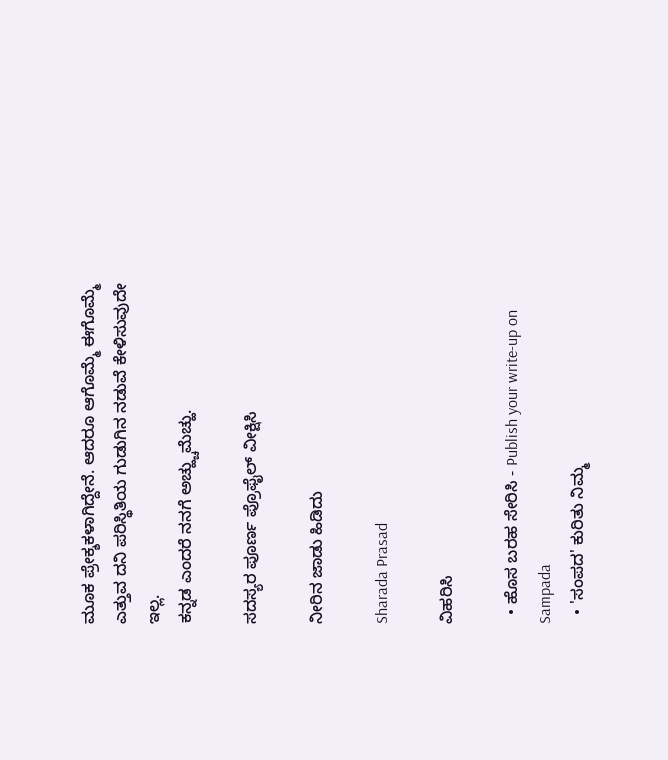ಮೂಕ ಪ್ರೇಕ್ಶಕಳಾಗಿದ್ದೇನೆ. ಆದರೂ ಆಗೊಮ್ಮೆ ಈಗೊಮ್ಮೆ ಎತ್ತುವ ದನಿ ಪರಿಸ್ಥಿತಿಯ ಗುಡುಗಿನ ನಡುವೆ ಕೇಳಿಸುವುದೇ ಇಲ್ಲ.
ಕನ್ನಡ ಎಂದರೆ ನನಗೆ ಅಚ್ಹ್ಚುಮೆಚ್ಹು.

ಸದಸ್ಯರ ಪೂರ್ಣ ಪ್ರೊಫೈಲ್ ವೀಕ್ಷಿಸಿ

ನೀರಿನ ಜಾಡು ಹಿಡಿದು

Sharada Prasad

ವಿಹರಿಸಿ

  • ಹೊಸ ಬರಹ ಸೇರಿಸಿ - Publish your write-up on Sampada
  • 'ಸಂಪದ' ಕುರಿತು ನಿಮ್ಮ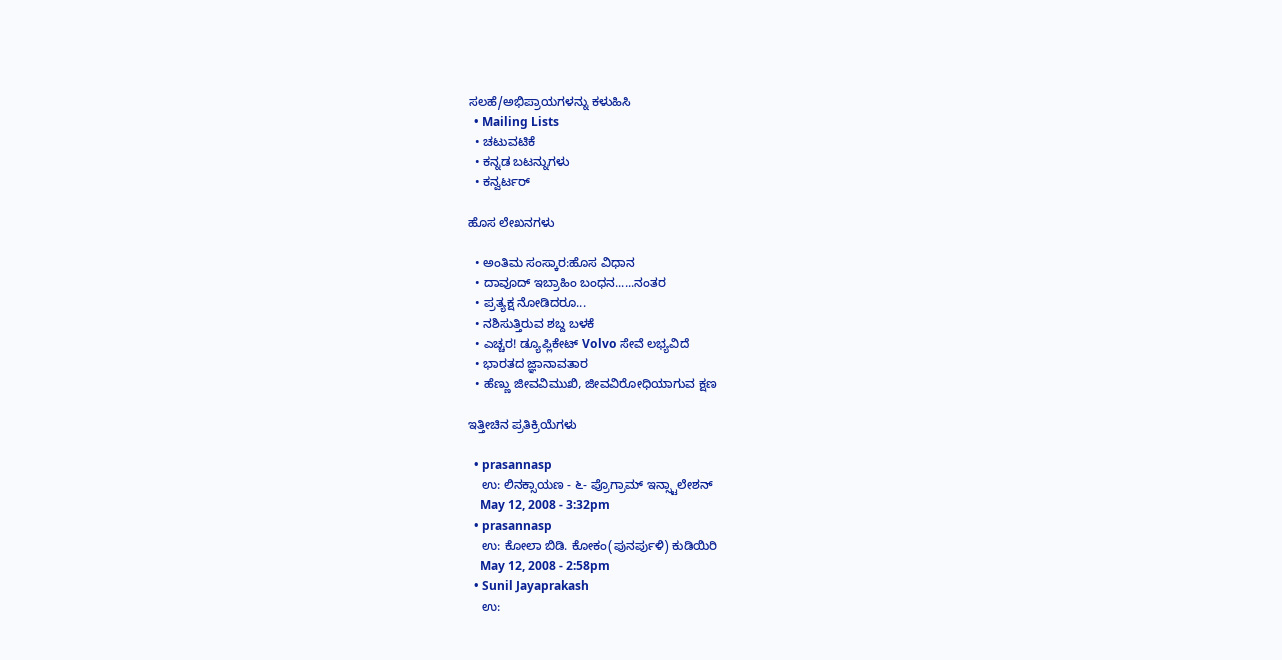ಸಲಹೆ/ಅಭಿಪ್ರಾಯಗಳನ್ನು ಕಳುಹಿಸಿ
  • Mailing Lists
  • ಚಟುವಟಿಕೆ
  • ಕನ್ನಡ ಬಟನ್ನುಗಳು
  • ಕನ್ವರ್ಟರ್

ಹೊಸ ಲೇಖನಗಳು

  • ಅಂತಿಮ ಸಂಸ್ಕಾರ:ಹೊಸ ವಿಧಾನ
  • ದಾವೂದ್ ಇಬ್ರಾಹಿಂ ಬಂಧನ......ನಂತರ
  • ಪ್ರತ್ಯಕ್ಷ ನೋಡಿದರೂ...
  • ನಶಿಸುತ್ತಿರುವ ಶಬ್ದ ಬಳಕೆ
  • ಎಚ್ಚರ! ಡ್ಯೂಪ್ಲಿಕೇಟ್ Volvo ಸೇವೆ ಲಭ್ಯವಿದೆ
  • ಭಾರತದ ಜ್ಞಾನಾವತಾರ
  • ಹೆಣ್ಣು ಜೀವವಿಮುಖಿ, ಜೀವವಿರೋಧಿಯಾಗುವ ಕ್ಷಣ

ಇತ್ತೀಚಿನ ಪ್ರತಿಕ್ರಿಯೆಗಳು

  • prasannasp
    ಉ: ಲಿನಕ್ಸಾಯಣ - ೬- ಪ್ರೊಗ್ರಾಮ್ ಇನ್ಸ್ಟಾಲೇಶನ್
    May 12, 2008 - 3:32pm
  • prasannasp
    ಉ: ಕೋಲಾ ಬಿಡಿ. ಕೋಕಂ(ಪುನರ್ಪುಳಿ) ಕುಡಿಯಿರಿ
    May 12, 2008 - 2:58pm
  • Sunil Jayaprakash
    ಉ: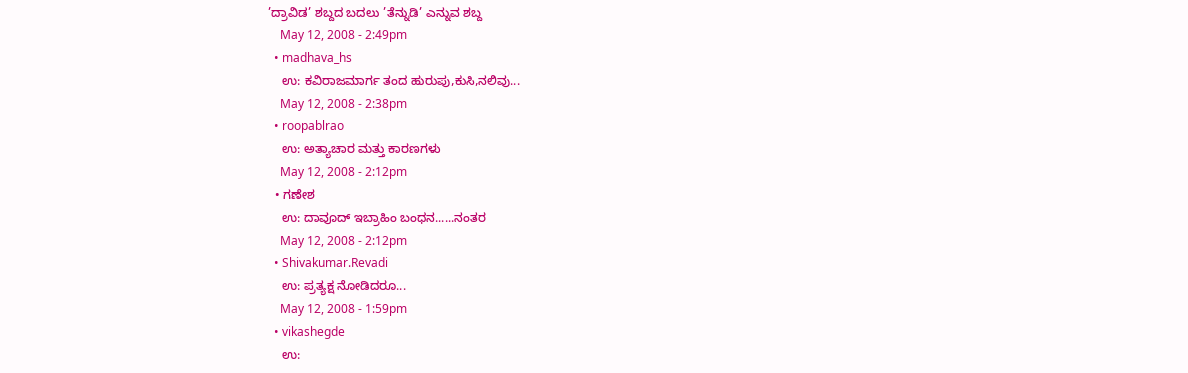’ದ್ರಾವಿಡ’ ಶಬ್ದದ ಬದಲು ’ತೆನ್ನುಡಿ’ ಎನ್ನುವ ಶಬ್ದ
    May 12, 2008 - 2:49pm
  • madhava_hs
    ಉ: ಕವಿರಾಜಮಾರ್ಗ ತಂದ ಹುರುಪು,ಕುಸಿ,ನಲಿವು...
    May 12, 2008 - 2:38pm
  • roopablrao
    ಉ: ಅತ್ಯಾಚಾರ ಮತ್ತು ಕಾರಣಗಳು
    May 12, 2008 - 2:12pm
  • ಗಣೇಶ
    ಉ: ದಾವೂದ್ ಇಬ್ರಾಹಿಂ ಬಂಧನ......ನಂತರ
    May 12, 2008 - 2:12pm
  • Shivakumar.Revadi
    ಉ: ಪ್ರತ್ಯಕ್ಷ ನೋಡಿದರೂ...
    May 12, 2008 - 1:59pm
  • vikashegde
    ಉ: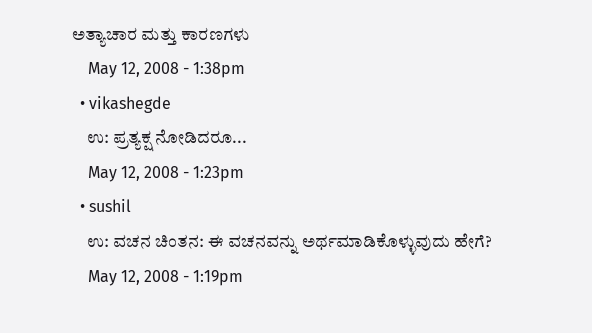ಅತ್ಯಾಚಾರ ಮತ್ತು ಕಾರಣಗಳು
    May 12, 2008 - 1:38pm
  • vikashegde
    ಉ: ಪ್ರತ್ಯಕ್ಷ ನೋಡಿದರೂ...
    May 12, 2008 - 1:23pm
  • sushil
    ಉ: ವಚನ ಚಿಂತನ: ಈ ವಚನವನ್ನು ಅರ್ಥಮಾಡಿಕೊಳ್ಳುವುದು ಹೇಗೆ?
    May 12, 2008 - 1:19pm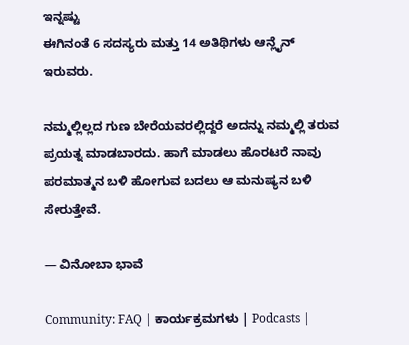ಇನ್ನಷ್ಟು
ಈಗಿನಂತೆ 6 ಸದಸ್ಯರು ಮತ್ತು 14 ಅತಿಥಿಗಳು ಆನ್ಲೈನ್ ಇರುವರು.

ನಮ್ಮಲ್ಲಿಲ್ಲದ ಗುಣ ಬೇರೆಯವರಲ್ಲಿದ್ದರೆ ಅದನ್ನು ನಮ್ಮಲ್ಲಿ ತರುವ ಪ್ರಯತ್ನ ಮಾಡಬಾರದು. ಹಾಗೆ ಮಾಡಲು ಹೊರಟರೆ ನಾವು ಪರಮಾತ್ಮನ ಬಳಿ ಹೋಗುವ ಬದಲು ಆ ಮನುಷ್ಯನ ಬಳಿ ಸೇರುತ್ತೇವೆ.

— ವಿನೋಬಾ ಭಾವೆ

Community: FAQ | ಕಾರ್ಯಕ್ರಮಗಳು | Podcasts |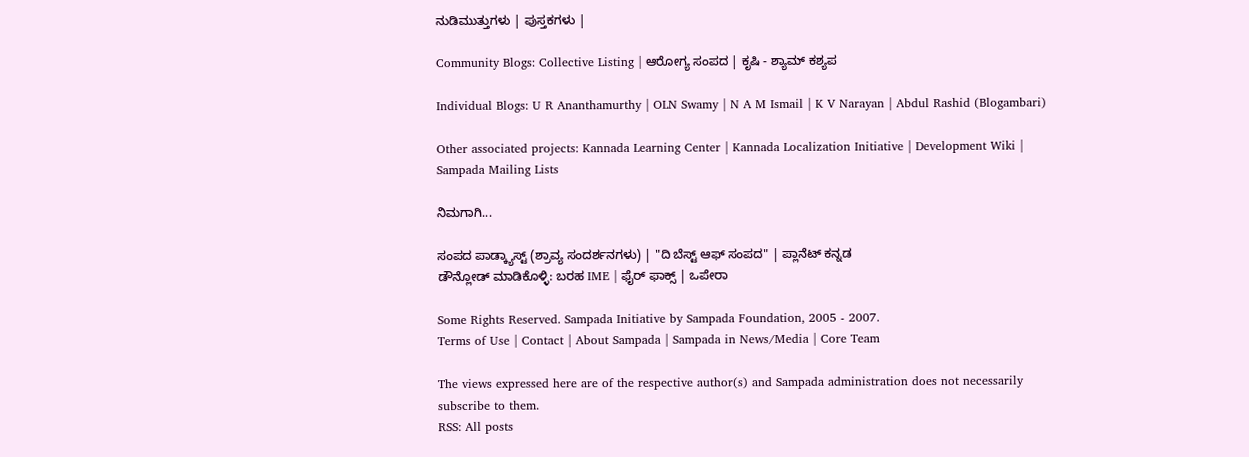ನುಡಿಮುತ್ತುಗಳು | ಪುಸ್ತಕಗಳು |

Community Blogs: Collective Listing | ಆರೋಗ್ಯ ಸಂಪದ | ಕೃಷಿ - ಶ್ಯಾಮ್ ಕಶ್ಯಪ

Individual Blogs: U R Ananthamurthy | OLN Swamy | N A M Ismail | K V Narayan | Abdul Rashid (Blogambari)

Other associated projects: Kannada Learning Center | Kannada Localization Initiative | Development Wiki | Sampada Mailing Lists

ನಿಮಗಾಗಿ...

ಸಂಪದ ಪಾಡ್ಕ್ಯಾಸ್ಟ್ (ಶ್ರಾವ್ಯ ಸಂದರ್ಶನಗಳು) | "ದಿ ಬೆಸ್ಟ್ ಆಫ್ ಸಂಪದ" | ಪ್ಲಾನೆಟ್ ಕನ್ನಡ
ಡೌನ್ಲೋಡ್ ಮಾಡಿಕೊಳ್ಳಿ: ಬರಹ IME | ಫೈರ್ ಫಾಕ್ಸ್ | ಒಪೇರಾ

Some Rights Reserved. Sampada Initiative by Sampada Foundation, 2005 - 2007.
Terms of Use | Contact | About Sampada | Sampada in News/Media | Core Team

The views expressed here are of the respective author(s) and Sampada administration does not necessarily subscribe to them.
RSS: All posts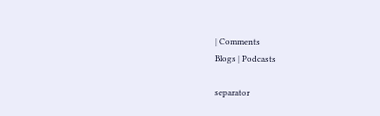| Comments
Blogs | Podcasts

separator